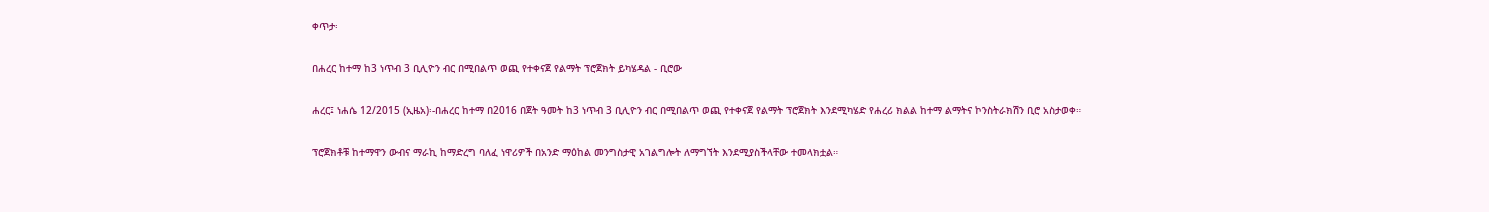ቀጥታ፡

በሐረር ከተማ ከ3 ነጥብ 3 ቢሊዮን ብር በሚበልጥ ወጪ የተቀናጀ የልማት ፕሮጀክት ይካሄዳል - ቢሮው

ሐረር፤ ነሐሴ 12/2015 (ኢዜአ)፡-በሐረር ከተማ በ2016 በጀት ዓመት ከ3 ነጥብ 3 ቢሊዮን ብር በሚበልጥ ወጪ የተቀናጀ የልማት ፕሮጀክት እንደሚካሄድ የሐረሪ ክልል ከተማ ልማትና ኮንስትራክሽን ቢሮ አስታወቀ።

ፕሮጀክቶቹ ከተማዋን ውብና ማራኪ ከማድረግ ባለፈ ነዋሪዎች በአንድ ማዕከል መንግስታዊ አገልግሎት ለማግኘት እንደሚያስችላቸው ተመላክቷል።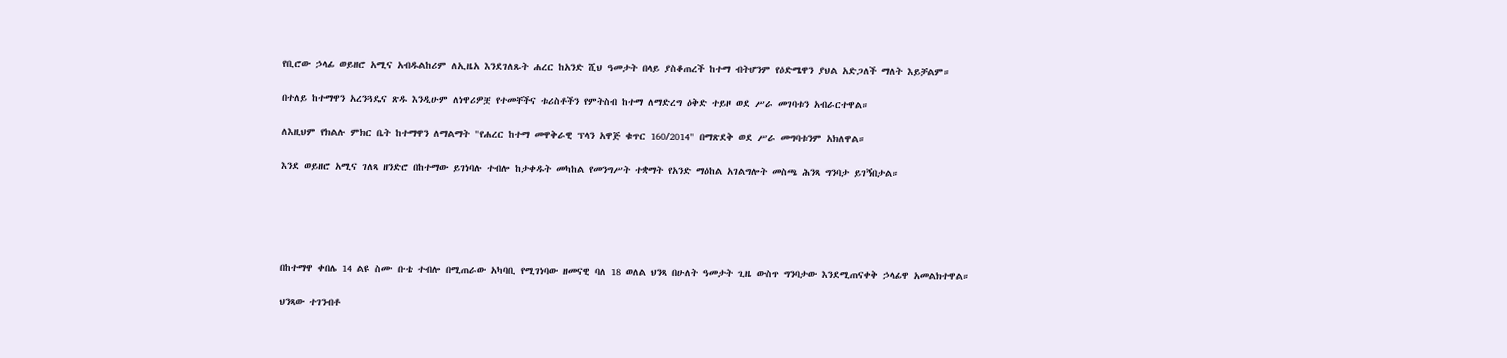የቢሮው ኃላፊ ወይዘሮ አሚና አብዱልከሪም ለኢዜአ እንደገለጹት ሐረር ከአንድ ሺህ ዓመታት በላይ ያስቆጠረች ከተማ ብትሆንም የዕድሜዋን ያህል አድጋለች ማለት እይቻልም።

በተለይ ከተማዋን አረንጓዴና ጽዱ እንዲሁም ለነዋሪዎቿ የተመቸችና ቱሪስቶችን የምትስብ ከተማ ለማድረግ ዕቅድ ተይዞ ወደ ሥራ መገባቱን አብራርተዋል።

ለእዚህም የክልሉ ምክር ቤት ከተማዋን ለማልማት "የሐረር ከተማ መዋቅራዊ ፕላን አዋጅ ቁጥር 160/2014" በማጽደቅ ወደ ሥራ መግባቱንም አክለዋል።

እንደ ወይዘሮ አሚና ገለጻ ዘንድሮ በከተማው ይገነባሉ ተብሎ ከታቀዱት መካከል የመንግሥት ተቋማት የአንድ ማዕከል አገልግሎት መስጫ ሕንጻ ግንባታ ይገኝበታል።





በከተማዋ ቀበሌ 14 ልዩ ስሙ ቡቴ ተብሎ በሚጠራው አካባቢ የሚገነባው ዘመናዊ ባለ 18 ወለል ህንጻ በሁለት ዓመታት ጊዜ ውስጥ ግንባታው እንደሚጠናቀቅ ኃላፊዋ አመልክተዋል።

ህንጻው ተገንብቶ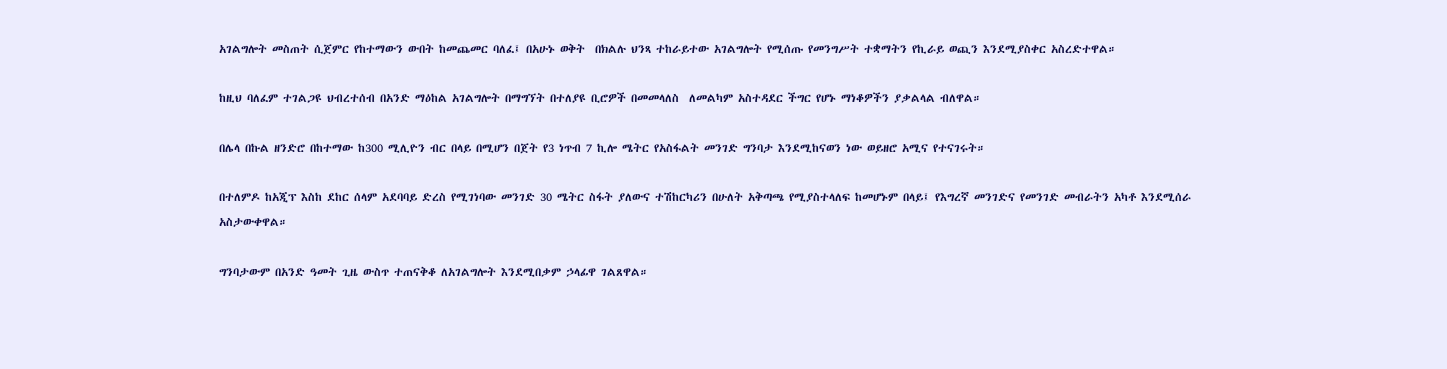አገልግሎት መስጠት ሲጀምር የከተማውን ውበት ከመጨመር ባለፈ፤ በአሁኑ ወቅት  በክልሉ ህንጻ ተከራይተው አገልግሎት የሚሰጡ የመንግሥት ተቋማትን የኪራይ ወጪን እንደሚያስቀር አስረድተዋል።

ከዚህ ባለፈም ተገልጋዩ ህብረተሰብ በአንድ ማዕከል አገልግሎት በማግኘት በተለያዩ ቢሮዎች በመመላለስ  ለመልካም አስተዳደር ችግር የሆኑ ማነቆዎችን ያቃልላል ብለዋል።

በሌላ በኩል ዘንድሮ በከተማው ከ300 ሚሊዮን ብር በላይ በሚሆን በጀት የ3 ነጥብ 7 ኪሎ ሜትር የአስፋልት መንገድ ግንባታ እንደሚከናወን ነው ወይዘሮ አሚና የተናገሩት።

በተለምዶ ከአጂፕ እስከ ደከር ሰላም አደባባይ ድረስ የሚገነባው መንገድ 30 ሜትር ስፋት ያለውና ተሽከርካሪን በሁለት አቅጣጫ የሚያስተላለፍ ከመሆኑም በላይ፤ የእግረኛ መንገድና የመንገድ መብራትን አካቶ እንደሚሰራ አስታውቀዋል።

ግንባታውም በአንድ ዓመት ጊዜ ውስጥ ተጠናቅቆ ለአገልግሎት እንደሚበቃም ኃላፊዋ ገልጸዋል።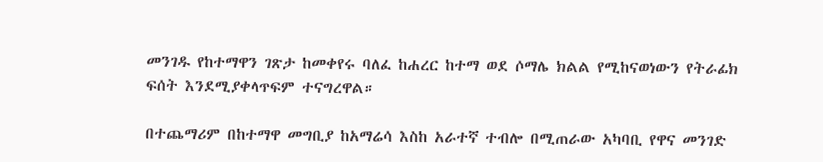መንገዱ የከተማዋን ገጽታ ከመቀየሩ ባለፈ ከሐረር ከተማ ወደ ሶማሌ ክልል የሚከናወነውን የትራፊክ ፍሰት እንደሚያቀላጥፍም ተናግረዋል።

በተጨማሪም በከተማዋ መግቢያ ከአማሬሳ እስከ አራተኛ ተብሎ በሚጠራው አካባቢ የዋና መንገድ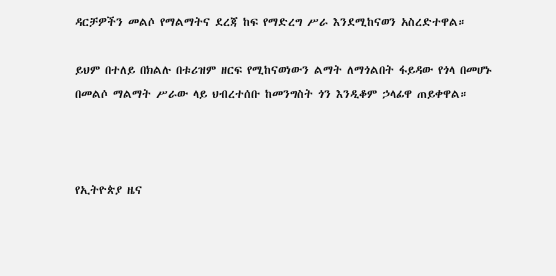ዳርቻዎችን መልሶ የማልማትና ደረጃ ከፍ የማድረግ ሥራ እንደሚከናወን አስረድተዋል።

ይህም በተለይ በክልሉ በቱሪዝም ዘርፍ የሚከናወነውን ልማት ለማጎልበት ፋይዳው የጎላ በመሆኑ በመልሶ ማልማት ሥራው ላይ ህብረተሰቡ ከመንግስት ጎን እንዲቆም ኃላፊዋ ጠይቀዋል።



የኢትዮጵያ ዜና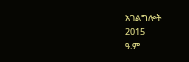አገልግሎት
2015
ዓ.ም